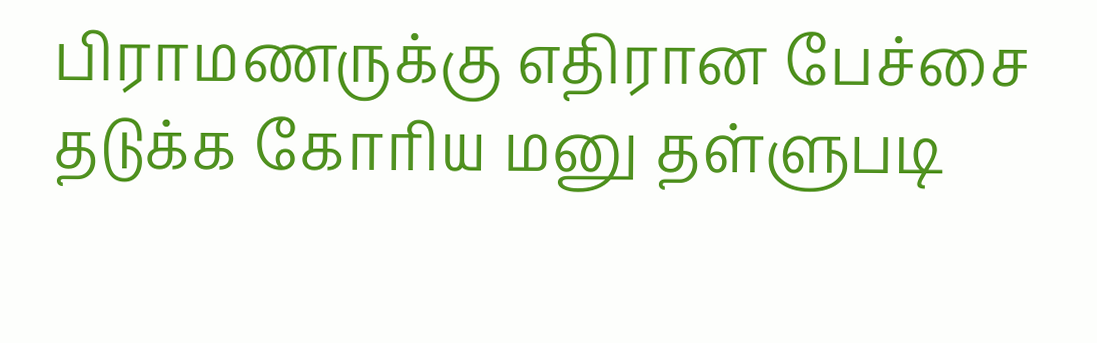பிராமணருக்கு எதிரான பேச்சை தடுக்க கோரிய மனு தள்ளுபடி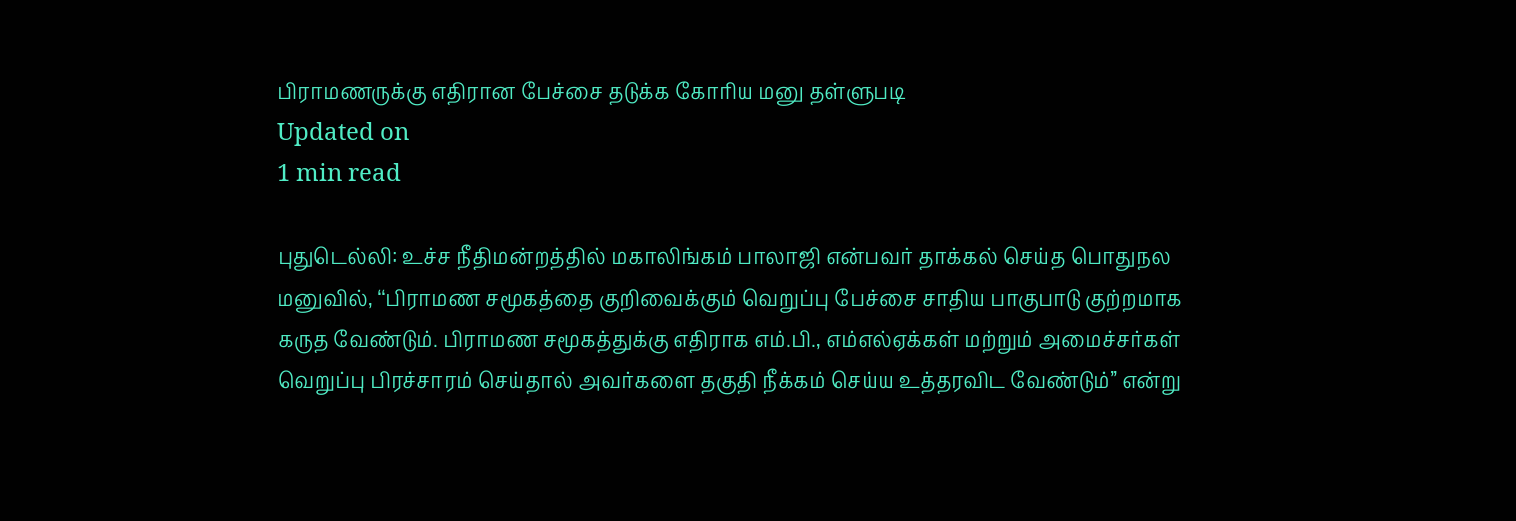பிராமணருக்கு எதிரான பேச்சை தடுக்க கோரிய மனு தள்ளுபடி
Updated on
1 min read

புதுடெல்லி: உச்ச நீதிமன்றத்தில் மகாலிங்கம் பாலாஜி என்பவர் தாக்கல் செய்த பொதுநல மனுவில், ‘‘பிராமண சமூகத்தை குறிவைக்கும் வெறுப்பு பேச்சை சாதிய பாகுபாடு குற்றமாக கருத வேண்டும். பிராமண சமூகத்துக்கு எதிராக எம்.பி., எம்எல்ஏக்கள் மற்றும் அமைச்சர்கள் வெறுப்பு பிரச்சாரம் செய்தால் அவர்களை தகுதி நீக்கம் செய்ய உத்தரவிட வேண்டும்’’ என்று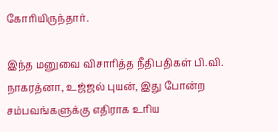கோரியிருந்தார்.

இந்த மனுவை விசாரித்த நீதிபதிகள் பி.வி. நாகரத்னா, உஜ்ஜல் புயன், இது போன்ற சம்பவங்களுக்கு எதிராக உரிய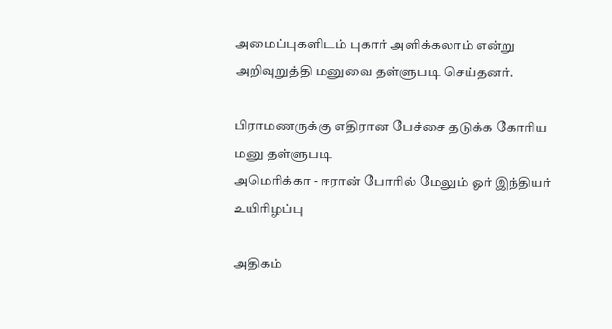அமைப்புகளிடம் புகார் அளிக்கலாம் என்று அறிவுறுத்தி மனுவை தள்ளுபடி செய்தனர்.

பிராமணருக்கு எதிரான பேச்சை தடுக்க கோரிய மனு தள்ளுபடி
அமெரிக்கா - ஈரான் போரில் மேலும் ஓர் இந்தியர் உயிரிழப்பு

அதிகம்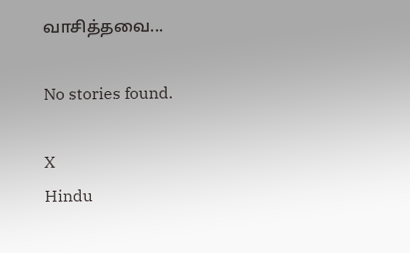வாசித்தவை...

No stories found.

X
Hindu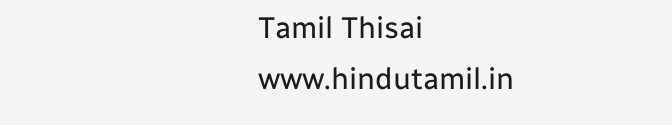Tamil Thisai
www.hindutamil.in